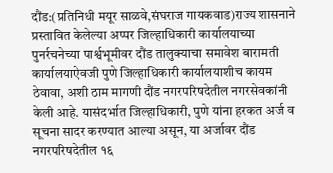दौंड:(प्रतिनिधी मयूर साळवे,संघराज गायकवाड)राज्य शासनाने प्रस्तावित केलेल्या अप्पर जिल्हाधिकारी कार्यालयाच्या पुनर्रचनेच्या पार्श्वभूमीवर दौंड तालुक्याचा समावेश बारामती कार्यालयाऐवजी पुणे जिल्हाधिकारी कार्यालयाशीच कायम ठेवावा, अशी ठाम मागणी दौंड नगरपरिषदेतील नगरसेवकांनी केली आहे. यासंदर्भात जिल्हाधिकारी, पुणे यांना हरकत अर्ज व सूचना सादर करण्यात आल्या असून, या अर्जावर दौंड नगरपरिषदेतील १६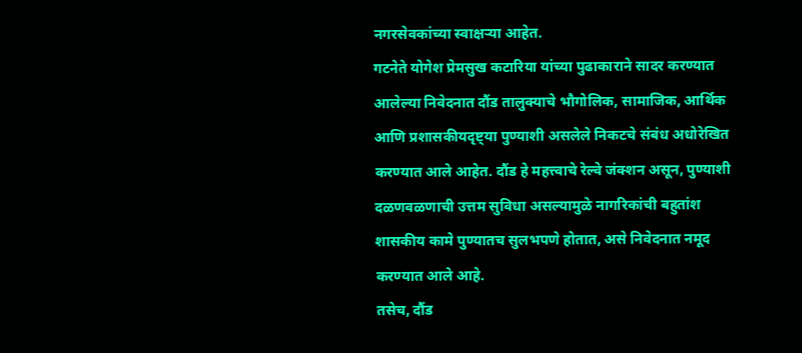नगरसेवकांच्या स्वाक्षऱ्या आहेत.
गटनेते योगेश प्रेमसुख कटारिया यांच्या पुढाकाराने सादर करण्यात आलेल्या निवेदनात दौंड तालुक्याचे भौगोलिक, सामाजिक, आर्थिक आणि प्रशासकीयदृष्ट्या पुण्याशी असलेले निकटचे संबंध अधोरेखित करण्यात आले आहेत. दौंड हे महत्त्वाचे रेल्वे जंक्शन असून, पुण्याशी दळणवळणाची उत्तम सुविधा असल्यामुळे नागरिकांची बहुतांश शासकीय कामे पुण्यातच सुलभपणे होतात, असे निवेदनात नमूद करण्यात आले आहे.
तसेच, दौंड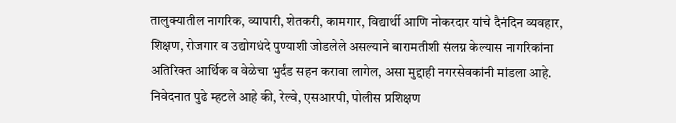तालुक्यातील नागरिक, व्यापारी, शेतकरी, कामगार, विद्यार्थी आणि नोकरदार यांचे दैनंदिन व्यवहार, शिक्षण, रोजगार व उद्योगधंदे पुण्याशी जोडलेले असल्याने बारामतीशी संलग्न केल्यास नागरिकांना अतिरिक्त आर्थिक व वेळेचा भुर्दंड सहन करावा लागेल, असा मुद्दाही नगरसेवकांनी मांडला आहे.
निवेदनात पुढे म्हटले आहे की, रेल्वे, एसआरपी, पोलीस प्रशिक्षण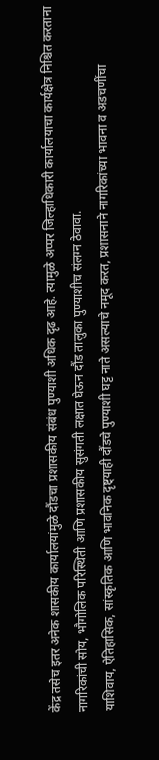केंद्र तसेच इतर अनेक शासकीय कार्यालयांमुळे दौंडचा प्रशासकीय संबंध पुण्याशी अधिक दृढ आहे. त्यामुळे अप्पर जिल्हाधिकारी कार्यालयाचा कार्यक्षेत्र निश्चित करताना नागरिकांची सोय, भौगोलिक परिस्थिती आणि प्रशासकीय सुसंगती लक्षात घेऊन दौंड तालुका पुण्याशीच संलग्न ठेवावा.
याशिवाय, ऐतिहासिक, सांस्कृतिक आणि भावनिक दृष्ट्याही दौंडचे पुण्याशी घट्ट नाते असल्याचे नमूद करत, प्रशासनाने नागरिकांच्या भावना व अडचणींचा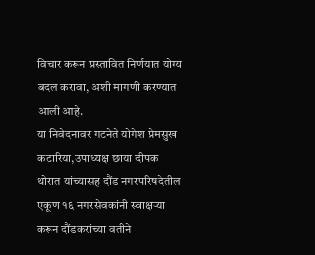विचार करून प्रस्तावित निर्णयात योग्य बदल करावा, अशी मागणी करण्यात आली आहे.
या निवेदनावर गटनेते योगेश प्रेमसुख कटारिया,उपाध्यक्ष छाया दीपक थोरात यांच्यासह दौंड नगरपरिषदेतील एकूण १६ नगरसेवकांनी स्वाक्षऱ्या करून दौंडकरांच्या वतीने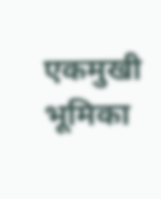एकमुखी भूमिका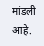मांडली आहे.